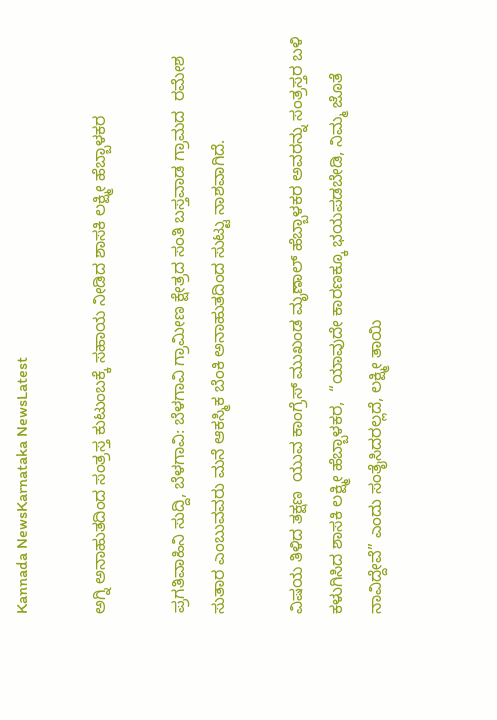Kannada NewsKarnataka NewsLatest

ಅಗ್ನಿ ಅನಾಹುತದಿಂದ ಸಂತ್ರಸ್ತ ಕುಟುಂಬಕ್ಕೆ ಸಹಾಯ ನೀಡಿದ ಶಾಸಕಿ ಲಕ್ಷ್ಮೀ ಹೆಬ್ಬಾಳಕರ

ಪ್ರಗತಿವಾಹಿನಿ ಸುದ್ದಿ, ಬೆಳಗಾವಿ: ಬೆಳಗಾವಿ ಗ್ರಾಮೀಣ ಕ್ಷೇತ್ರದ ಸಂತಿ ಬಸ್ತವಾಡ ಗ್ರಾಮದ  ರಮೇಶ ಸುತಾರ ಎಂಬುವವರು ಮನೆ ಆಕಸ್ಮಿಕ ಬೆಂಕಿ ಅನಾಹುತದಿಂದ ಸುಟ್ಟು ನಾಶವಾಗಿದೆ.

ವಿಷಯ ತಿಳಿದ ತಕ್ಷಣ  ಯುವ ಕಾಂಗ್ರೆಸ್ ಮುಖಂಡ ಮೃಣಾಲ್ ಹೆಬ್ಬಾಳಕರ ಅವರನ್ನು ಸಂತ್ರಸ್ತರ ಬಳಿ ಕಳುಗಿಸಿದ ಶಾಸಕಿ ಲಕ್ಷ್ಮೀ ಹೆಬ್ಬಾಳಕರ,  “ಯಾವುದೇ ಕಾರಣಕ್ಕೂ ಭಯಪಡಬೇಡಿ, ನಿಮ್ಮ ಜೊತೆ ನಾವಿದ್ದೇವೆ” ಎಂದು ಸಂತೈಸಿದರಲ್ಲದೆ, ಲಕ್ಷ್ಮೀ ತಾಯಿ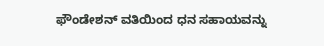ಫೌಂಡೇಶನ್ ವತಿಯಿಂದ ಧನ ಸಹಾಯವನ್ನು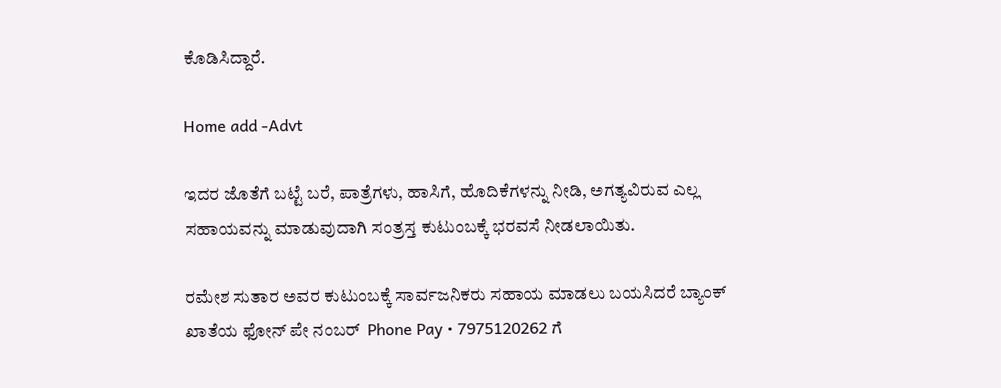ಕೊಡಿಸಿದ್ದಾರೆ.

Home add -Advt

ಇದರ ಜೊತೆಗೆ ಬಟ್ಟೆ ಬರೆ, ಪಾತ್ರೆಗಳು, ಹಾಸಿಗೆ, ಹೊದಿಕೆಗಳನ್ನು ನೀಡಿ, ಅಗತ್ಯವಿರುವ ಎಲ್ಲ ಸಹಾಯವನ್ನು ಮಾಡುವುದಾಗಿ ಸಂತ್ರಸ್ತ ಕುಟುಂಬಕ್ಕೆ ಭರವಸೆ ನೀಡಲಾಯಿತು.

ರಮೇಶ ಸುತಾರ ಅವರ ಕುಟುಂಬಕ್ಕೆ ಸಾರ್ವಜನಿಕರು ಸಹಾಯ ಮಾಡಲು ಬಯಸಿದರೆ ಬ್ಯಾಂಕ್ ಖಾತೆಯ ಫೋನ್ ಪೇ ನಂಬರ್  Phone Pay • 7975120262 ಗೆ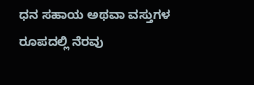ಧನ ಸಹಾಯ ಅಥವಾ ವಸ್ತುಗಳ ರೂಪದಲ್ಲಿ ನೆರವು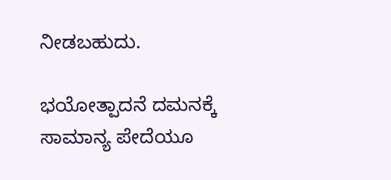ನೀಡಬಹುದು.

ಭಯೋತ್ಪಾದನೆ ದಮನಕ್ಕೆ ಸಾಮಾನ್ಯ ಪೇದೆಯೂ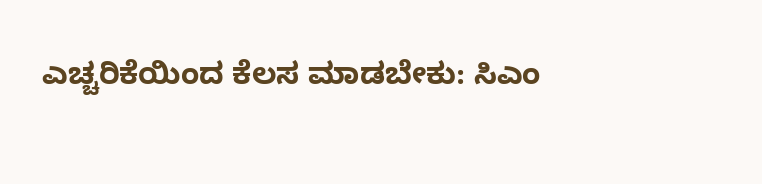ಎಚ್ಚರಿಕೆಯಿಂದ ಕೆಲಸ ಮಾಡಬೇಕು: ಸಿಎಂ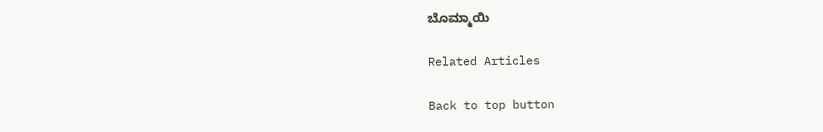ಬೊಮ್ಮಾಯಿ

Related Articles

Back to top button